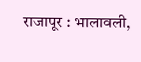राजापूर : भालावली,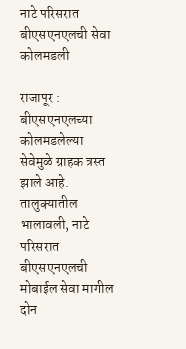नाटे परिसरात बीएसएनएलची सेवा कोलमडली

राजापूर : बीएसएनएलच्या कोलमडलेल्या सेवेमुळे ग्राहक त्रस्त झाले आहे. तालुक्यातील भालावली, नाटे परिसरात बीएसएनएलची मोबाईल सेवा मागील दोन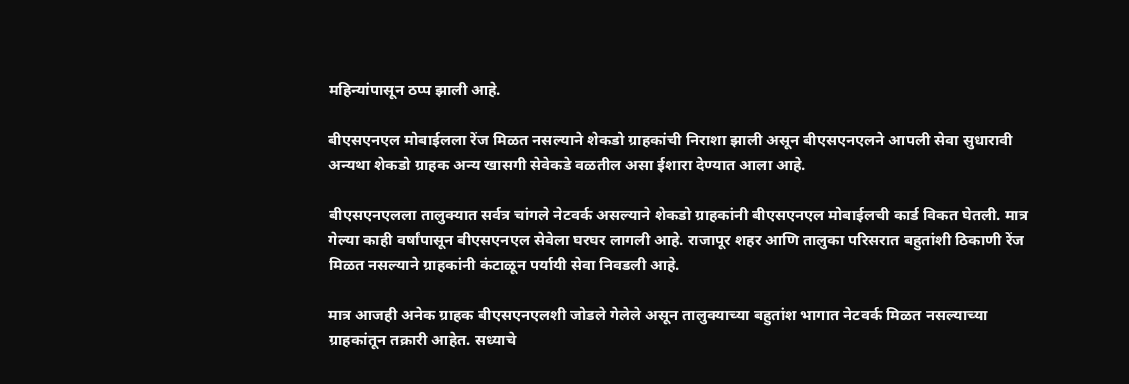महिन्यांपासून ठप्प झाली आहे.

बीएसएनएल मोबाईलला रेंज मिळत नसल्याने शेकडो ग्राहकांची निराशा झाली असून बीएसएनएलने आपली सेवा सुधारावी अन्यथा शेकडो ग्राहक अन्य खासगी सेवेकडे वळतील असा ईशारा देण्यात आला आहे.

बीएसएनएलला तालुक्यात सर्वत्र चांगले नेटवर्क असल्याने शेकडो ग्राहकांनी बीएसएनएल मोबाईलची कार्ड विकत घेतली. मात्र गेल्या काही वर्षांपासून बीएसएनएल सेवेला घरघर लागली आहे. राजापूर शहर आणि तालुका परिसरात बहुतांशी ठिकाणी रेंज मिळत नसल्याने ग्राहकांनी कंटाळून पर्यायी सेवा निवडली आहे.

मात्र आजही अनेक ग्राहक बीएसएनएलशी जोडले गेलेले असून तालुक्याच्या बहुतांश भागात नेटवर्क मिळत नसल्याच्या ग्राहकांतून तक्रारी आहेत. सध्याचे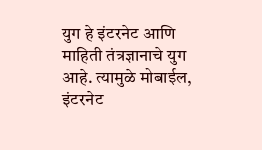युग हे इंटरनेट आणि माहिती तंत्रज्ञानाचे युग आहे. त्यामुळे मोबाईल, इंटरनेट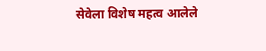सेवेला विशेष महत्व आलेले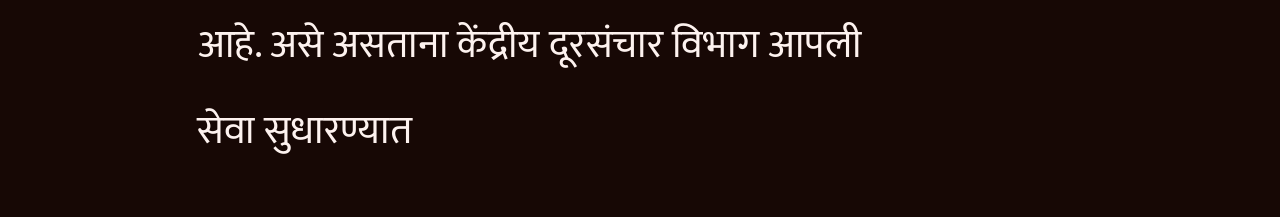आहे. असे असताना केंद्रीय दूरसंचार विभाग आपली सेवा सुधारण्यात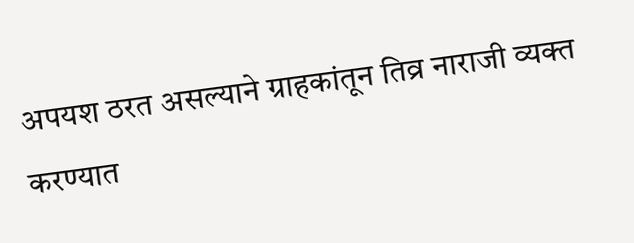अपयश ठरत असल्याने ग्राहकांतून तिव्र नाराजी व्यक्त करण्यात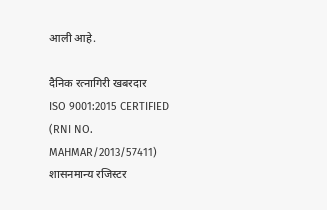आली आहे.

दैनिक रत्नागिरी खबरदार
ISO 9001:2015 CERTIFIED
(RNI NO. MAHMAR/2013/57411)
शासनमान्य रजिस्टर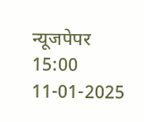न्यूजपेपर
15:00 11-01-2025